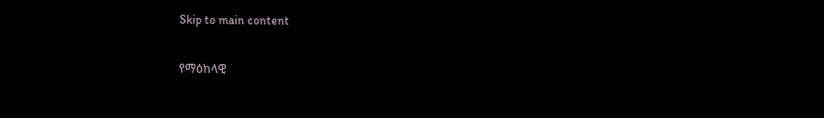Skip to main content

የማዕከላዊ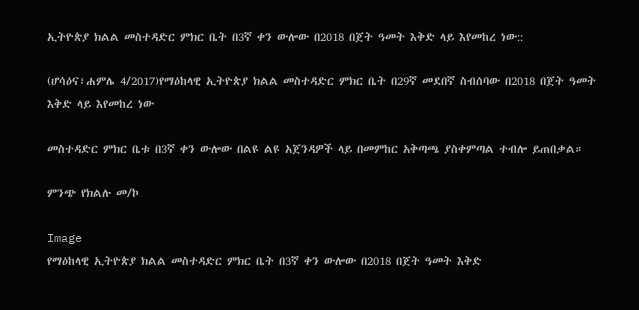ኢትዮጵያ ክልል መስተዳድር ምክር ቤት በ3ኛ ቀን ውሎው በ2018 በጀት ዓመት እቅድ ላይ እየመከረ ነው::

(ሆሳዕና፣ሐምሌ 4/2017)የማዕከላዊ ኢትዮጵያ ክልል መስተዳድር ምክር ቤት በ29ኛ መደበኛ ስብሰባው በ2018 በጀት ዓመት እቅድ ላይ እየመከረ ነው

መስተዳድር ምክር ቤቱ በ3ኛ ቀን ውሎው በልዩ ልዩ አጀንዳዎች ላይ በመምከር አቅጣጫ ያስቀምጣል ተብሎ ይጠበቃል።

ምንጭ የክልሉ መ/ኮ

Image
የማዕከላዊ ኢትዮጵያ ክልል መስተዳድር ምክር ቤት በ3ኛ ቀን ውሎው በ2018 በጀት ዓመት እቅድ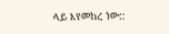ላይ እየመከረ ነው::